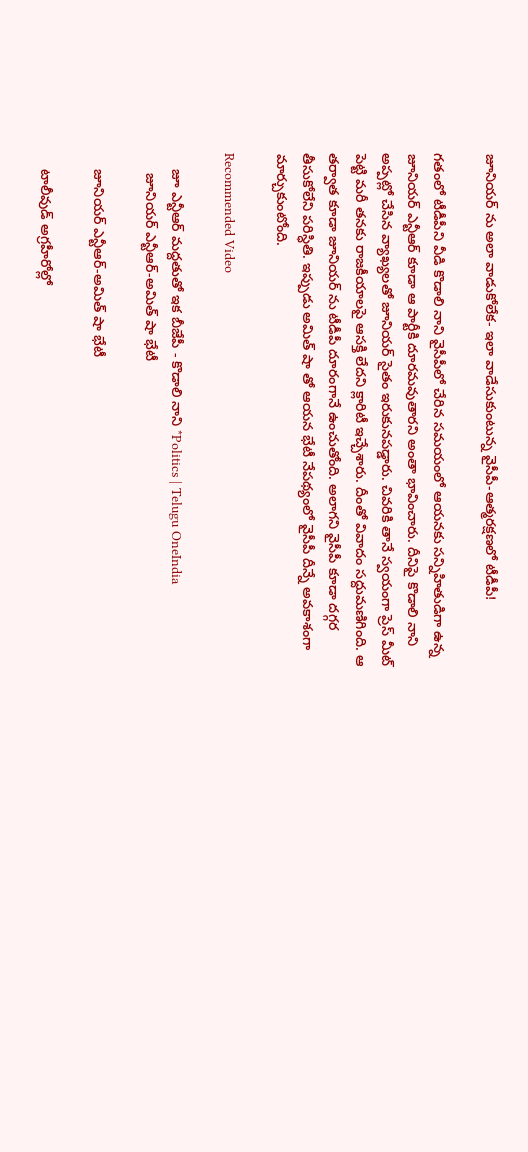జూనియర్ ను అలా వాడుకోలేక- ఇలా వాడేసుకుంటున్న వైసీపీ-ఆత్మరక్షణలో టీడీపీ!

గతంలో టీడీపీని వీడి కొడాలి నాని వైసీపీలో చేరిన సమయంలో ఆయనకు సన్నిహితుడిగా ఉన్న జూనియర్ ఎన్టీఆర్ కూడా ఆ పార్టీకి దూరమవుతారని అంతా భావించారు. దీనిపై కొడాలి నాని అప్పట్లో చేసిన వ్యాఖ్యలతో జూనియర్ సైతం ఇరుకునపడ్డారు. చివరికి తానే స్వయంగా ప్రెస్ మీట్ పెట్టి మరీ తనకు రాజకీయాలపై ఆసక్తి లేదని క్లారిటీ ఇచ్చేశారు. దీంతో వివాదం సద్దుమణిగింది. ఆ తర్వాత కూడా జూనియర్ ను టీడీపీ దూరంగానే ఉంచుతోంది. అలాగని వైసీపీ కూడా దగ్గర తీసుకోలేని పరిస్ధితి. ఇప్పుడు అమిత్ షా తో ఆయన భేటీ నేపథ్యంలో వైసీపీ దీన్నే అవకాశంగా మార్చుకుంటోంది.

Recommended Video

    జూ ఎన్టీఆర్ మద్దతుతో ఇక బీజేపీ - కొడాలి నాని *Politics | Telugu OneIndia
     జూనియర్ ఎన్టీఆర్-అమిత్ షా భేటీ

    జూనియర్ ఎన్టీఆర్-అమిత్ షా భేటీ

    టాలీవుడ్ అగ్రహీరోల్లో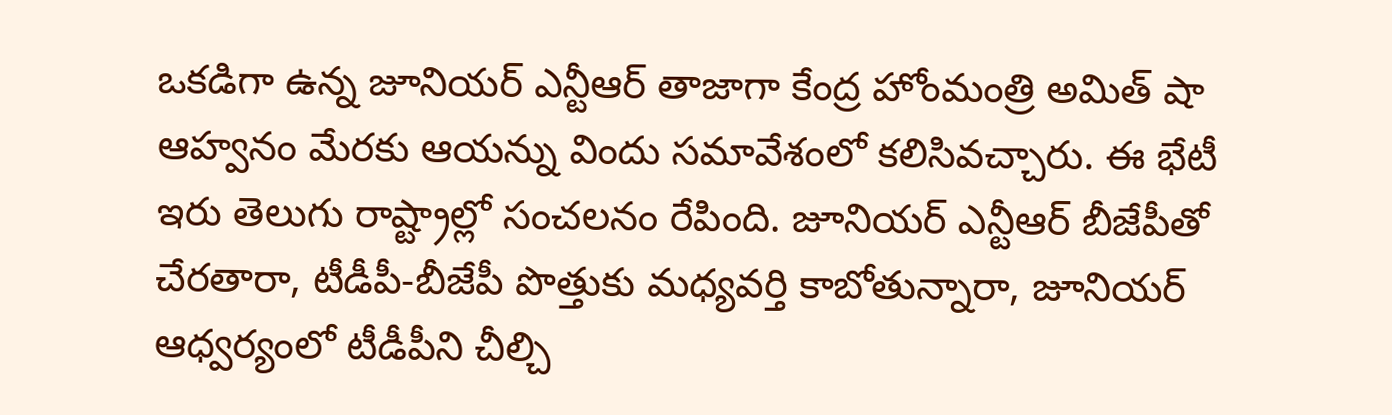ఒకడిగా ఉన్న జూనియర్ ఎన్టీఆర్ తాజాగా కేంద్ర హోంమంత్రి అమిత్ షా ఆహ్వనం మేరకు ఆయన్ను విందు సమావేశంలో కలిసివచ్చారు. ఈ భేటీ ఇరు తెలుగు రాష్ట్రాల్లో సంచలనం రేపింది. జూనియర్ ఎన్టీఆర్ బీజేపీతో చేరతారా, టీడీపీ-బీజేపీ పొత్తుకు మధ్యవర్తి కాబోతున్నారా, జూనియర్ ఆధ్వర్యంలో టీడీపీని చీల్చి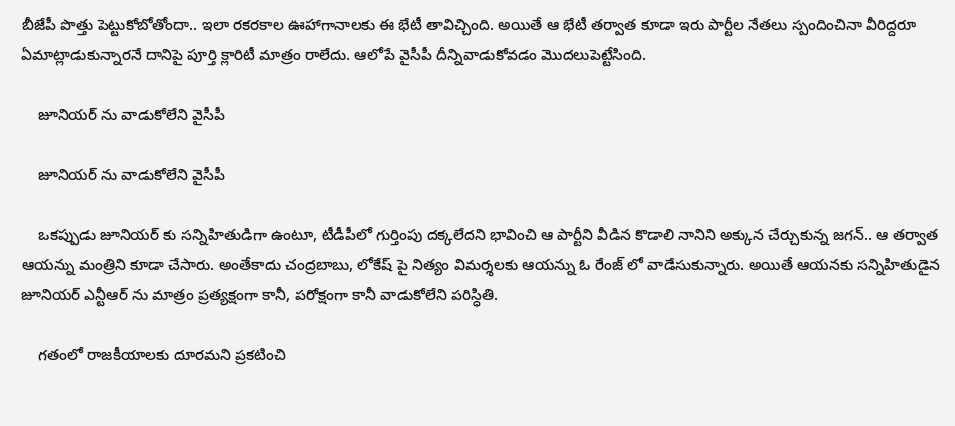బీజేపీ పొత్తు పెట్టుకోబోతోందా.. ఇలా రకరకాల ఊహాగానాలకు ఈ భేటీ తావిచ్చింది. అయితే ఆ భేటీ తర్వాత కూడా ఇరు పార్టీల నేతలు స్పందించినా వీరిద్దరూ ఏమాట్లాడుకున్నారనే దానిపై పూర్తి క్లారిటీ మాత్రం రాలేదు. ఆలోపే వైసీపీ దీన్నివాడుకోవడం మొదలుపెట్టేసింది.

    జూనియర్ ను వాడుకోలేని వైసీపీ

    జూనియర్ ను వాడుకోలేని వైసీపీ

    ఒకప్పుడు జూనియర్ కు సన్నిహితుడిగా ఉంటూ, టీడీపీలో గుర్తింపు దక్కలేదని భావించి ఆ పార్టీని వీడిన కొడాలి నానిని అక్కున చేర్చుకున్న జగన్.. ఆ తర్వాత ఆయన్ను మంత్రిని కూడా చేసారు. అంతేకాదు చంద్రబాబు, లోకేష్ పై నిత్యం విమర్శలకు ఆయన్ను ఓ రేంజ్ లో వాడేసుకున్నారు. అయితే ఆయనకు సన్నిహితుడైన జూనియర్ ఎన్టీఆర్ ను మాత్రం ప్రత్యక్షంగా కానీ, పరోక్షంగా కానీ వాడుకోలేని పరిస్ధితి.

    గతంలో రాజకీయాలకు దూరమని ప్రకటించి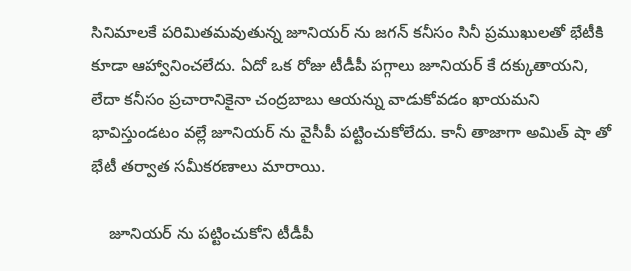సినిమాలకే పరిమితమవుతున్న జూనియర్ ను జగన్ కనీసం సినీ ప్రముఖులతో భేటీకి కూడా ఆహ్వానించలేదు. ఏదో ఒక రోజు టీడీపీ పగ్గాలు జూనియర్ కే దక్కుతాయని, లేదా కనీసం ప్రచారానికైనా చంద్రబాబు ఆయన్ను వాడుకోవడం ఖాయమని భావిస్తుండటం వల్లే జూనియర్ ను వైసీపీ పట్టించుకోలేదు. కానీ తాజాగా అమిత్ షా తో భేటీ తర్వాత సమీకరణాలు మారాయి.

    జూనియర్ ను పట్టించుకోని టీడీపీ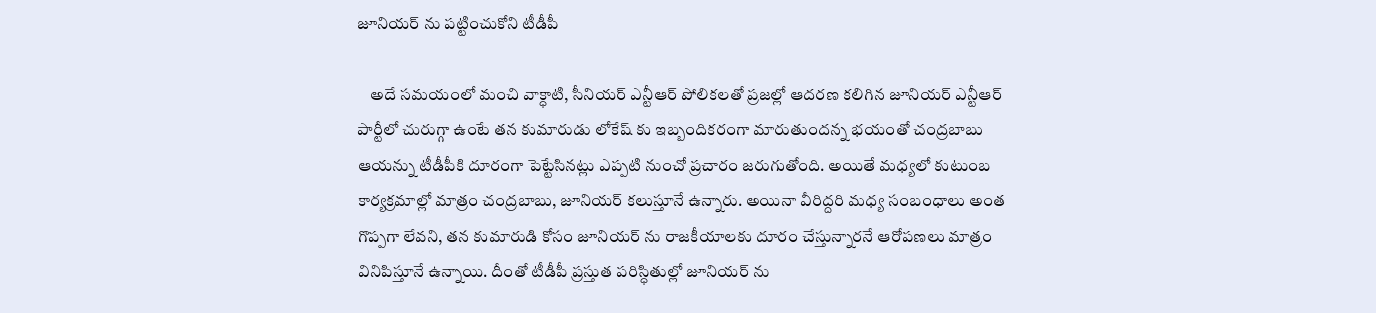జూనియర్ ను పట్టించుకోని టీడీపీ

    అదే సమయంలో మంచి వాక్ధాటి, సీనియర్ ఎన్టీఆర్ పోలికలతో ప్రజల్లో ఆదరణ కలిగిన జూనియర్ ఎన్టీఆర్ పార్టీలో చురుగ్గా ఉంటే తన కుమారుడు లోకేష్ కు ఇబ్బందికరంగా మారుతుందన్న భయంతో చంద్రబాబు ఆయన్ను టీడీపీకి దూరంగా పెట్టేసినట్లు ఎప్పటి నుంచో ప్రచారం జరుగుతోంది. అయితే మధ్యలో కుటుంబ కార్యక్రమాల్లో మాత్రం చంద్రబాబు, జూనియర్ కలుస్తూనే ఉన్నారు. అయినా వీరిద్దరి మధ్య సంబంధాలు అంత గొప్పగా లేవని, తన కుమారుడి కోసం జూనియర్ ను రాజకీయాలకు దూరం చేస్తున్నారనే ఆరోపణలు మాత్రం వినిపిస్తూనే ఉన్నాయి. దీంతో టీడీపీ ప్రస్తుత పరిస్ధితుల్లో జూనియర్ ను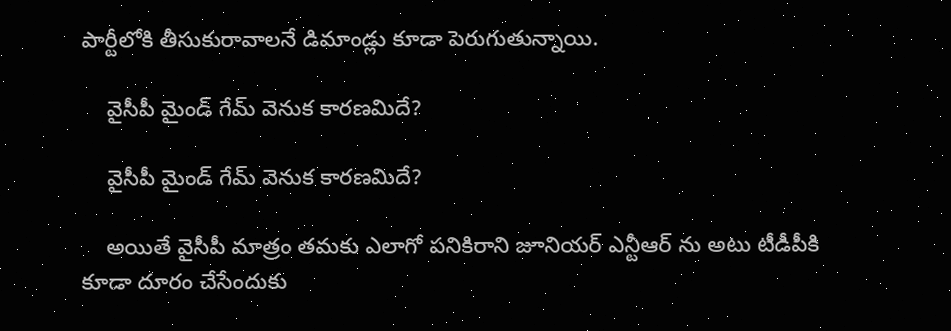పార్టీలోకి తీసుకురావాలనే డిమాండ్లు కూడా పెరుగుతున్నాయి.

    వైసీపీ మైండ్ గేమ్ వెనుక కారణమిదే?

    వైసీపీ మైండ్ గేమ్ వెనుక కారణమిదే?

    అయితే వైసీపీ మాత్రం తమకు ఎలాగో పనికిరాని జూనియర్ ఎన్టీఆర్ ను అటు టీడీపీకి కూడా దూరం చేసేందుకు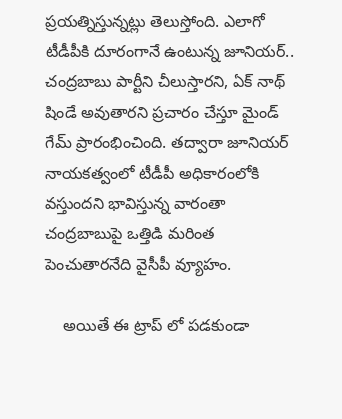ప్రయత్నిస్తున్నట్లు తెలుస్తోంది. ఎలాగో టీడీపీకి దూరంగానే ఉంటున్న జూనియర్.. చంద్రబాబు పార్టీని చీలుస్తారని, ఏక్ నాథ్ షిండే అవుతారని ప్రచారం చేస్తూ మైండ్ గేమ్ ప్రారంభించింది. తద్వారా జూనియర్ నాయకత్వంలో టీడీపీ అధికారంలోకి వస్తుందని భావిస్తున్న వారంతా చంద్రబాబుపై ఒత్తిడి మరింత పెంచుతారనేది వైసీపీ వ్యూహం.

    అయితే ఈ ట్రాప్ లో పడకుండా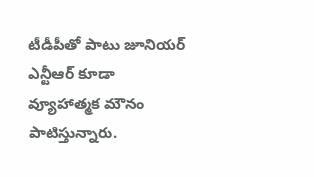టీడీపీతో పాటు జూనియర్ ఎన్టీఆర్ కూడా వ్యూహాత్మక మౌనం పాటిస్తున్నారు.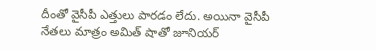దీంతో వైసీపీ ఎత్తులు పారడం లేదు. అయినా వైసీపీ నేతలు మాత్రం అమిత్ షాతో జూనియర్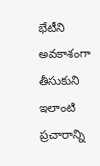భేటీని అవకాశంగా తీసుకుని ఇలాంటి ప్రచారాన్ని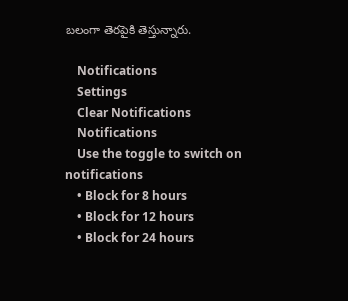బలంగా తెరపైకి తెస్తున్నారు.

    Notifications
    Settings
    Clear Notifications
    Notifications
    Use the toggle to switch on notifications
    • Block for 8 hours
    • Block for 12 hours
    • Block for 24 hours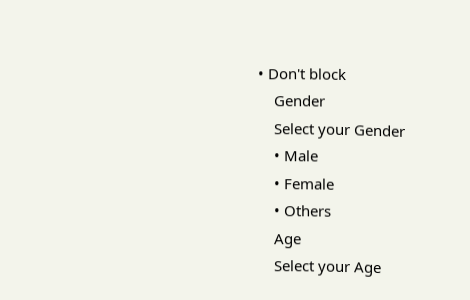• Don't block
    Gender
    Select your Gender
    • Male
    • Female
    • Others
    Age
    Select your Age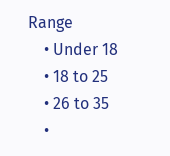Range
    • Under 18
    • 18 to 25
    • 26 to 35
    •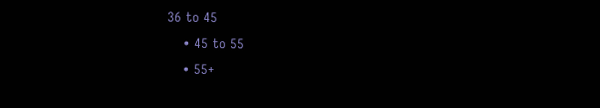36 to 45
    • 45 to 55
    • 55+